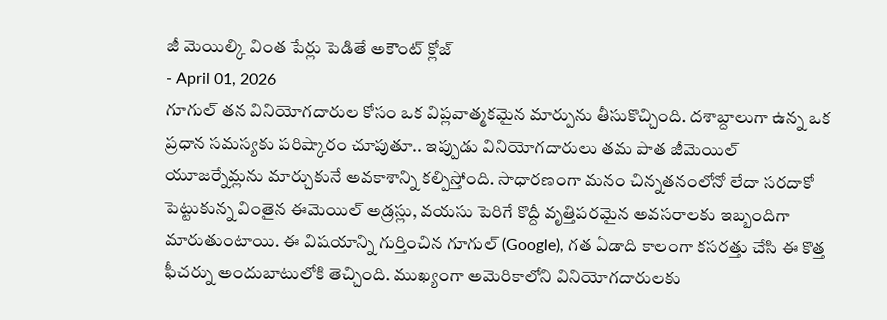జీ మెయిల్కి వింత పేర్లు పెడితే అకౌంట్ క్లోజ్
- April 01, 2026
గూగుల్ తన వినియోగదారుల కోసం ఒక విప్లవాత్మకమైన మార్పును తీసుకొచ్చింది. దశాబ్దాలుగా ఉన్న ఒక ప్రధాన సమస్యకు పరిష్కారం చూపుతూ.. ఇప్పుడు వినియోగదారులు తమ పాత జీమెయిల్ యూజర్నేమ్లను మార్చుకునే అవకాశాన్ని కల్పిస్తోంది. సాధారణంగా మనం చిన్నతనంలోనో లేదా సరదాకో పెట్టుకున్న వింతైన ఈమెయిల్ అడ్రస్లు, వయసు పెరిగే కొద్దీ వృత్తిపరమైన అవసరాలకు ఇబ్బందిగా మారుతుంటాయి. ఈ విషయాన్ని గుర్తించిన గూగుల్ (Google), గత ఏడాది కాలంగా కసరత్తు చేసి ఈ కొత్త ఫీచర్ను అందుబాటులోకి తెచ్చింది. ముఖ్యంగా అమెరికాలోని వినియోగదారులకు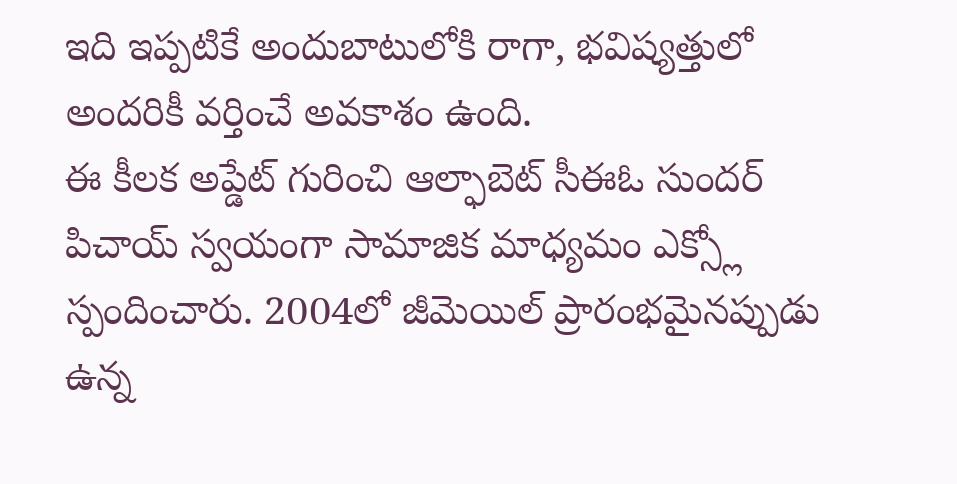ఇది ఇప్పటికే అందుబాటులోకి రాగా, భవిష్యత్తులో అందరికీ వర్తించే అవకాశం ఉంది.
ఈ కీలక అప్డేట్ గురించి ఆల్ఫాబెట్ సీఈఓ సుందర్ పిచాయ్ స్వయంగా సామాజిక మాధ్యమం ఎక్స్లో స్పందించారు. 2004లో జీమెయిల్ ప్రారంభమైనప్పుడు ఉన్న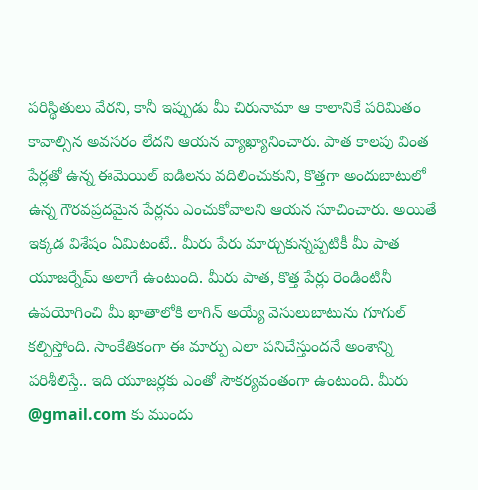పరిస్థితులు వేరని, కానీ ఇప్పుడు మీ చిరునామా ఆ కాలానికే పరిమితం కావాల్సిన అవసరం లేదని ఆయన వ్యాఖ్యానించారు. పాత కాలపు వింత పేర్లతో ఉన్న ఈమెయిల్ ఐడిలను వదిలించుకుని, కొత్తగా అందుబాటులో ఉన్న గౌరవప్రదమైన పేర్లను ఎంచుకోవాలని ఆయన సూచించారు. అయితే ఇక్కడ విశేషం ఏమిటంటే.. మీరు పేరు మార్చుకున్నప్పటికీ మీ పాత యూజర్నేమ్ అలాగే ఉంటుంది. మీరు పాత, కొత్త పేర్లు రెండింటినీ ఉపయోగించి మీ ఖాతాలోకి లాగిన్ అయ్యే వెసులుబాటును గూగుల్ కల్పిస్తోంది. సాంకేతికంగా ఈ మార్పు ఎలా పనిచేస్తుందనే అంశాన్ని పరిశీలిస్తే.. ఇది యూజర్లకు ఎంతో సౌకర్యవంతంగా ఉంటుంది. మీరు @gmail.com కు ముందు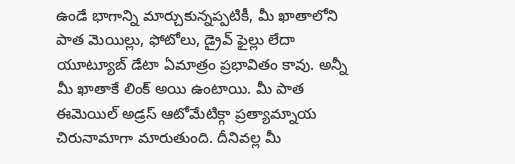ఉండే భాగాన్ని మార్చుకున్నప్పటికీ, మీ ఖాతాలోని పాత మెయిల్లు, ఫోటోలు, డ్రైవ్ ఫైల్లు లేదా యూట్యూబ్ డేటా ఏమాత్రం ప్రభావితం కావు. అన్నీ మీ ఖాతాకే లింక్ అయి ఉంటాయి. మీ పాత ఈమెయిల్ అడ్రస్ ఆటోమేటిక్గా ప్రత్యామ్నాయ చిరునామాగా మారుతుంది. దీనివల్ల మీ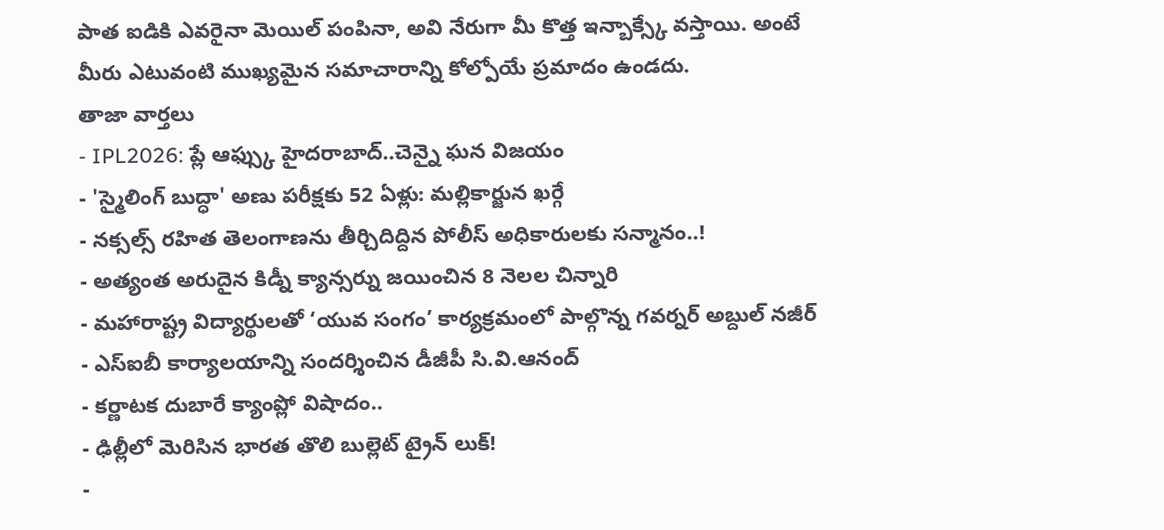పాత ఐడికి ఎవరైనా మెయిల్ పంపినా, అవి నేరుగా మీ కొత్త ఇన్బాక్స్కే వస్తాయి. అంటే మీరు ఎటువంటి ముఖ్యమైన సమాచారాన్ని కోల్పోయే ప్రమాదం ఉండదు.
తాజా వార్తలు
- IPL2026: ప్లే ఆఫ్స్కు హైదరాబాద్..చెన్నై ఘన విజయం
- 'స్మైలింగ్ బుద్ధా' అణు పరీక్షకు 52 ఏళ్లు: మల్లికార్జున ఖర్గే
- నక్సల్స్ రహిత తెలంగాణను తీర్చిదిద్దిన పోలీస్ అధికారులకు సన్మానం..!
- అత్యంత అరుదైన కిడ్నీ క్యాన్సర్ను జయించిన 8 నెలల చిన్నారి
- మహారాష్ట్ర విద్యార్థులతో ‘యువ సంగం’ కార్యక్రమంలో పాల్గొన్న గవర్నర్ అబ్దుల్ నజీర్
- ఎస్ఐబీ కార్యాలయాన్ని సందర్శించిన డీజీపీ సి.వి.ఆనంద్
- కర్ణాటక దుబారే క్యాంప్లో విషాదం..
- ఢిల్లీలో మెరిసిన భారత తొలి బుల్లెట్ ట్రైన్ లుక్!
-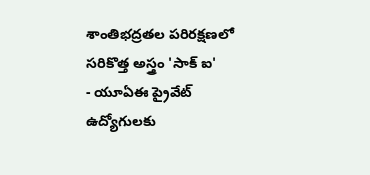శాంతిభద్రతల పరిరక్షణలో సరికొత్త అస్త్రం 'సాక్ ఐ'
- యూఏఈ ప్రైవేట్ ఉద్యోగులకు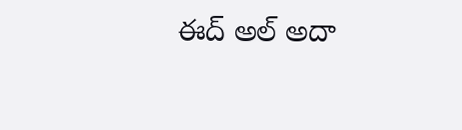ఈద్ అల్ అదా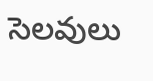సెలవులు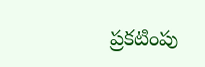ప్రకటింపు